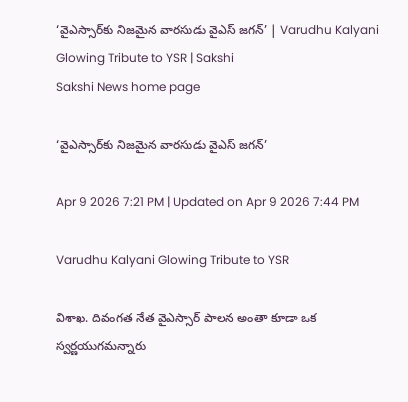‘వైఎస్సార్‌కు నిజమైన వారసుడు వైఎస్‌ జగన్‌’ | Varudhu Kalyani Glowing Tribute to YSR | Sakshi
Sakshi News home page

‘వైఎస్సార్‌కు నిజమైన వారసుడు వైఎస్‌ జగన్‌’

Apr 9 2026 7:21 PM | Updated on Apr 9 2026 7:44 PM

Varudhu Kalyani Glowing Tribute to YSR

విశాఖ. దివంగత నేత వైఎస్సార్‌ పాలన అంతా కూడా ఒక స్వర్ణయుగమన్నారు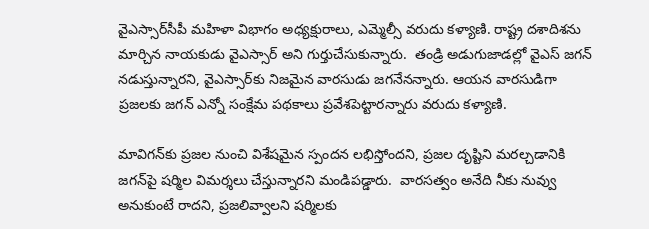వైఎస్సార్‌సీపీ మహిళా విభాగం అధ్యక్షురాలు, ఎమ్మెల్సీ వరుదు కళ్యాణి. రాష్ట్ర దశాదిశను మార్చిన నాయకుడు వైఎస్సార్‌ అని గుర్తుచేసుకున్నారు.  తండ్రి అడుగుజాడల్లో వైఎస్‌ జగన్‌ నడుస్తు‍న్నారని, వైఎస్సార్‌కు నిజమైన వారసుడు జగనేనన్నారు. ఆయన వారసుడిగా ప్రజలకు జగన్‌ ఎన్నో సంక్షేమ పథకాలు ప్రవేశపెట్టారన్నారు వరుదు కళ్యాణి.

మావిగన్‌కు ప్రజల నుంచి విశేషమైన స్పందన లభిస్తోందని, ప్రజల దృష్టిని మరల్చడానికి జగన్‌పై షర్మిల విమర్శలు చేస్తున్నారని మండిపడ్డారు.  వారసత్వం అనేది నీకు నువ్వు అనుకుంటే రాదని, ప్రజలివ్వాలని షర్మిలకు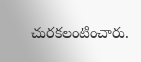చురకలంటించారు.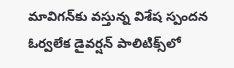మావిగన్‌కు వస్తున్న విశేష స్పందన ఓర్వలేక డైవర్షన్‌ పాలిటిక్స్‌లో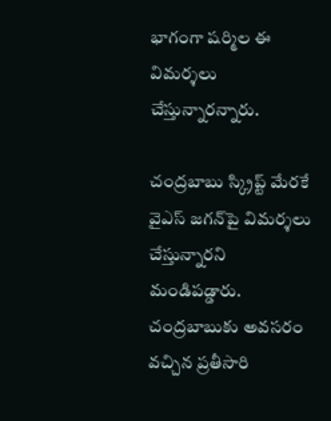భాగంగా షర్మిల ఈ విమర్శలు చేస్తున్నారన్నారు.

చంద్రబాబు స్క్రిప్ట్‌ మేరకే వైఎస్‌ జగన్‌పై విమర్శలు చేస్తున్నారని మండిపడ్డారు. చంద్రబాబుకు అవసరం వచ్చిన ప్రతీసారి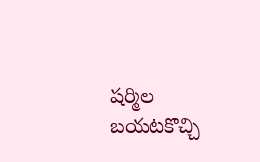షర్మిల బయటకొచ్చి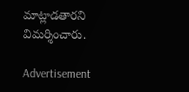మాట్లాడతారని విమర్శించారు.

Advertisement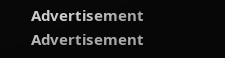Advertisement
Advertisement